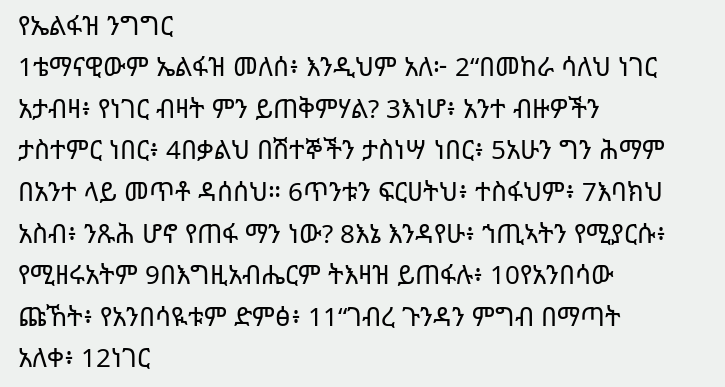የኤልፋዝ ንግግር
1ቴማናዊውም ኤልፋዝ መለሰ፥ እንዲህም አለ፦ 2“በመከራ ሳለህ ነገር አታብዛ፥ የነገር ብዛት ምን ይጠቅምሃል? 3እነሆ፥ አንተ ብዙዎችን ታስተምር ነበር፥ 4በቃልህ በሽተኞችን ታስነሣ ነበር፥ 5አሁን ግን ሕማም በአንተ ላይ መጥቶ ዳሰሰህ። 6ጥንቱን ፍርሀትህ፥ ተስፋህም፥ 7እባክህ አስብ፥ ንጹሕ ሆኖ የጠፋ ማን ነው? 8እኔ እንዳየሁ፥ ኀጢኣትን የሚያርሱ፥ የሚዘሩአትም 9በእግዚአብሔርም ትእዛዝ ይጠፋሉ፥ 10የአንበሳው ጩኸት፥ የአንበሳዪቱም ድምፅ፥ 11“ገብረ ጉንዳን ምግብ በማጣት አለቀ፥ 12ነገር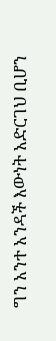ግን አንተ አንዳች እውነት አድርገህ ቢሆን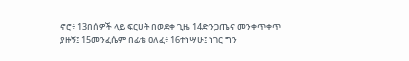ኖሮ፥ 13በሰዎች ላይ ፍርሀት በወደቀ ጊዜ 14ድንጋጤና መንቀጥቀጥ ያዙኝ፤ 15መንፈሴም በፊቴ ዐለፈ፥ 16ተነሣሁ፤ ነገር ግን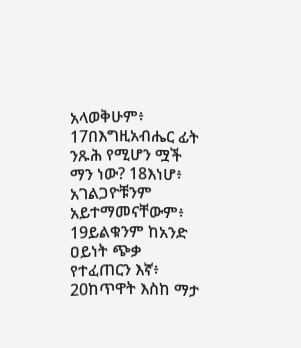አላወቅሁም፥ 17በእግዚአብሔር ፊት ንጹሕ የሚሆን ሟች ማን ነው? 18እነሆ፥ አገልጋዮቹንም አይተማመናቸውም፥ 19ይልቁንም ከአንድ ዐይነት ጭቃ የተፈጠርን እኛ፥ 20ከጥዋት እስከ ማታ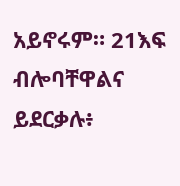አይኖሩም። 21እፍ ብሎባቸዋልና ይደርቃሉ፥